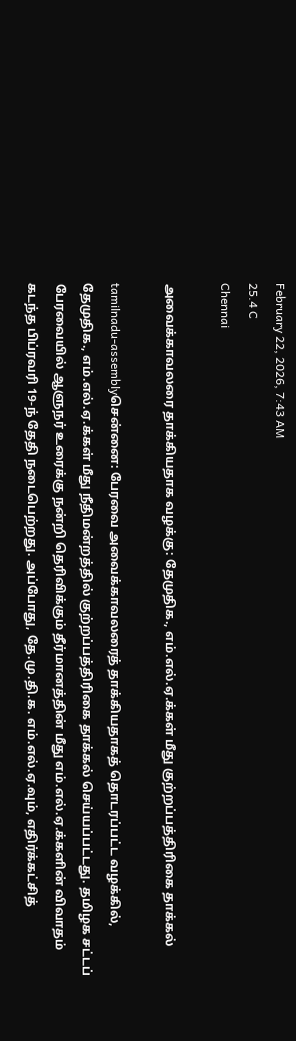February 22, 2026, 7:43 AM
25.4 C
Chennai

அவைக்காவலரை தாக்கியதாக வழக்கு: தேமுதிக., எம்.எல்.ஏ.க்கள் மீது குற்றப்பத்திரிகை தாக்கல்

tamilnadu-assemblyசென்னை: பேரவை அவைக்காவலரைத் தாக்கியதாகத் தொடரப்பட்ட வழக்கில், தேமுதிக., எம்.எல்.ஏ.க்கள் மீது நீதிமன்றத்தில் குற்றப்பத்திரிகை தாக்கல் செய்யப்பட்டது. தமிழக சட்டப் பேரவையில் ஆளுநர் உரைக்கு நன்றி தெரிவிக்கும் தீர்மானத்தின் மீது எம்.எல்.ஏ.க்களின் விவாதம் கடந்த பிப்ரவரி 19-ந் தேதி நடைபெற்றது. அப்போது, தே.மு.தி.க. எம்.எல்.ஏ.வும், எதிர்க்கட்சித்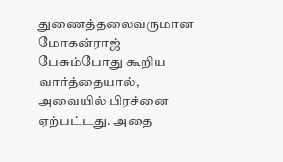துணைத்தலைவருமான மோகன்ராஜ் பேசும்போது கூறிய வார்த்தையால், அவையில் பிரச்னை ஏற்பட்டது. அதை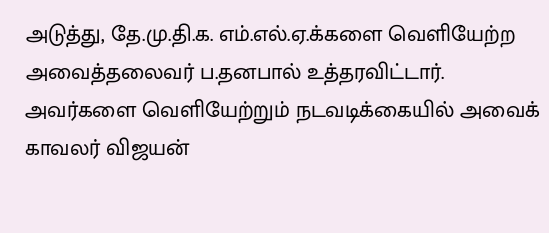அடுத்து, தே.மு.தி.க. எம்.எல்.ஏ.க்களை வெளியேற்ற அவைத்தலைவர் ப.தனபால் உத்தரவிட்டார். அவர்களை வெளியேற்றும் நடவடிக்கையில் அவைக் காவலர் விஜயன்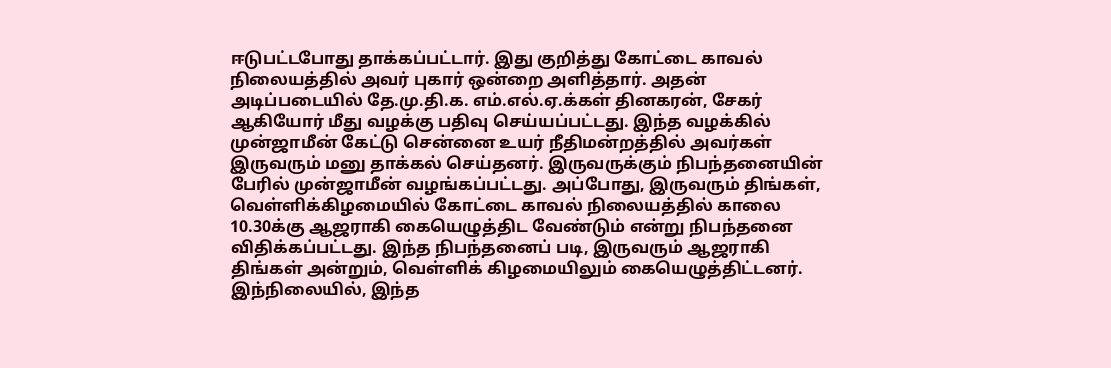ஈடுபட்டபோது தாக்கப்பட்டார். இது குறித்து கோட்டை காவல் நிலையத்தில் அவர் புகார் ஒன்றை அளித்தார். அதன் அடிப்படையில் தே.மு.தி.க. எம்.எல்.ஏ.க்கள் தினகரன், சேகர் ஆகியோர் மீது வழக்கு பதிவு செய்யப்பட்டது. இந்த வழக்கில் முன்ஜாமீன் கேட்டு சென்னை உயர் நீதிமன்றத்தில் அவர்கள் இருவரும் மனு தாக்கல் செய்தனர். இருவருக்கும் நிபந்தனையின் பேரில் முன்ஜாமீன் வழங்கப்பட்டது. அப்போது, இருவரும் திங்கள், வெள்ளிக்கிழமையில் கோட்டை காவல் நிலையத்தில் காலை 10.30க்கு ஆஜராகி கையெழுத்திட வேண்டும் என்று நிபந்தனை விதிக்கப்பட்டது. இந்த நிபந்தனைப் படி, இருவரும் ஆஜராகி திங்கள் அன்றும், வெள்ளிக் கிழமையிலும் கையெழுத்திட்டனர். இந்நிலையில், இந்த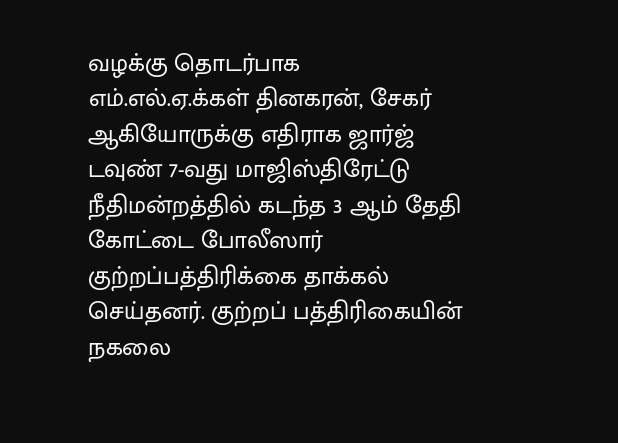வழக்கு தொடர்பாக எம்.எல்.ஏ.க்கள் தினகரன், சேகர் ஆகியோருக்கு எதிராக ஜார்ஜ் டவுண் 7-வது மாஜிஸ்திரேட்டு நீதிமன்றத்தில் கடந்த 3 ஆம் தேதி கோட்டை போலீஸார் குற்றப்பத்திரிக்கை தாக்கல் செய்தனர். குற்றப் பத்திரிகையின் நகலை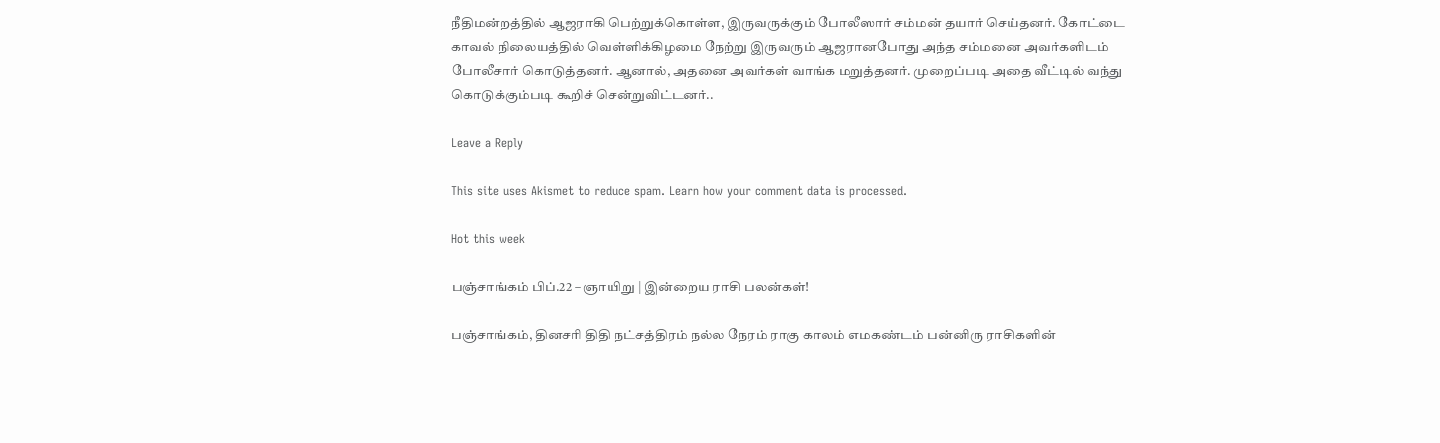நீதிமன்றத்தில் ஆஜராகி பெற்றுக்கொள்ள, இருவருக்கும் போலீஸார் சம்மன் தயார் செய்தனர். கோட்டை காவல் நிலையத்தில் வெள்ளிக்கிழமை நேற்று இருவரும் ஆஜரானபோது அந்த சம்மனை அவர்களிடம் போலீசார் கொடுத்தனர். ஆனால், அதனை அவர்கள் வாங்க மறுத்தனர். முறைப்படி அதை வீட்டில் வந்து கொடுக்கும்படி கூறிச் சென்றுவிட்டனர்..

Leave a Reply

This site uses Akismet to reduce spam. Learn how your comment data is processed.

Hot this week

பஞ்சாங்கம் பிப்.22 – ஞாயிறு | இன்றைய ராசி பலன்கள்!

பஞ்சாங்கம், தினசரி திதி நட்சத்திரம் நல்ல நேரம் ராகு காலம் எமகண்டம் பன்னிரு ராசிகளின்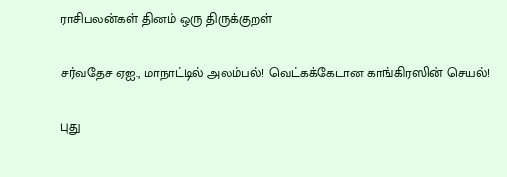ராசிபலன்கள் தினம் ஒரு திருக்குறள்

சர்வதேச ஏஐ., மாநாட்டில் அலம்பல்! வெட்கக்கேடான காங்கிரஸின் செயல்!

புது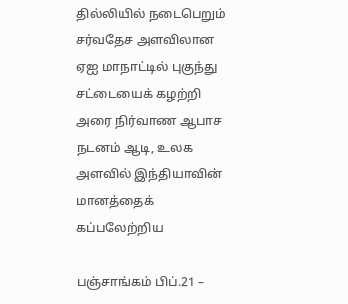தில்லியில் நடைபெறும் சர்வதேச அளவிலான ஏஐ மாநாட்டில் புகுந்து சட்டையைக் கழற்றி அரை நிர்வாண ஆபாச நடனம் ஆடி, உலக அளவில் இந்தியாவின் மானத்தைக் கப்பலேற்றிய

பஞ்சாங்கம் பிப்.21 –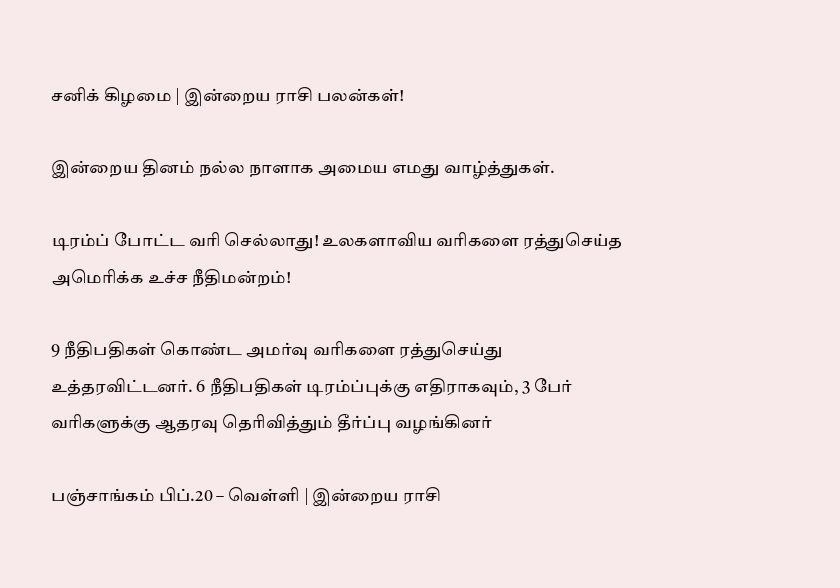சனிக் கிழமை | இன்றைய ராசி பலன்கள்!

இன்றைய தினம் நல்ல நாளாக அமைய எமது வாழ்த்துகள்.

டிரம்ப் போட்ட வரி செல்லாது! உலகளாவிய வரிகளை ரத்துசெய்த அமெரிக்க உச்ச நீதிமன்றம்!

9 நீதிபதிகள் கொண்ட அமர்வு வரிகளை ரத்துசெய்து உத்தரவிட்டனர். 6 நீதிபதிகள் டிரம்ப்புக்கு எதிராகவும், 3 பேர் வரிகளுக்கு ஆதரவு தெரிவித்தும் தீர்ப்பு வழங்கினர்

பஞ்சாங்கம் பிப்.20 – வெள்ளி | இன்றைய ராசி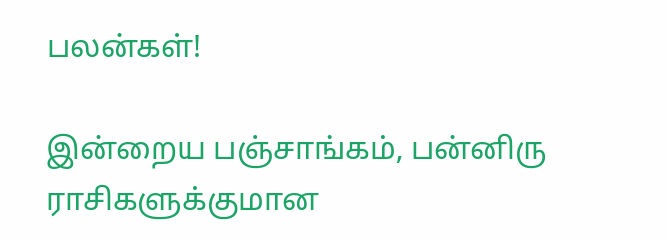பலன்கள்!

இன்றைய பஞ்சாங்கம், பன்னிரு ராசிகளுக்குமான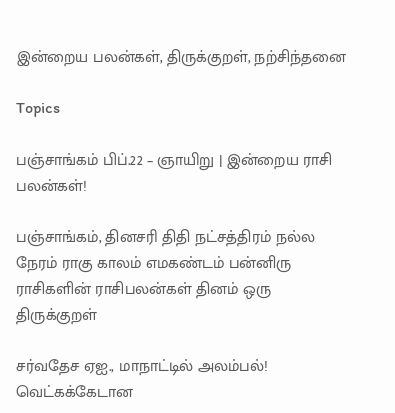இன்றைய பலன்கள், திருக்குறள், நற்சிந்தனை

Topics

பஞ்சாங்கம் பிப்.22 – ஞாயிறு | இன்றைய ராசி பலன்கள்!

பஞ்சாங்கம், தினசரி திதி நட்சத்திரம் நல்ல நேரம் ராகு காலம் எமகண்டம் பன்னிரு ராசிகளின் ராசிபலன்கள் தினம் ஒரு திருக்குறள்

சர்வதேச ஏஐ., மாநாட்டில் அலம்பல்! வெட்கக்கேடான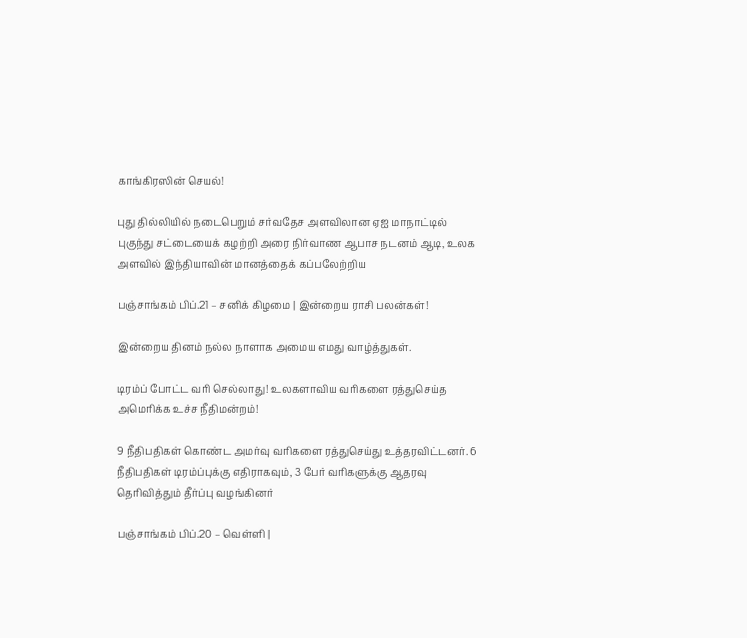காங்கிரஸின் செயல்!

புது தில்லியில் நடைபெறும் சர்வதேச அளவிலான ஏஐ மாநாட்டில் புகுந்து சட்டையைக் கழற்றி அரை நிர்வாண ஆபாச நடனம் ஆடி, உலக அளவில் இந்தியாவின் மானத்தைக் கப்பலேற்றிய

பஞ்சாங்கம் பிப்.21 – சனிக் கிழமை | இன்றைய ராசி பலன்கள்!

இன்றைய தினம் நல்ல நாளாக அமைய எமது வாழ்த்துகள்.

டிரம்ப் போட்ட வரி செல்லாது! உலகளாவிய வரிகளை ரத்துசெய்த அமெரிக்க உச்ச நீதிமன்றம்!

9 நீதிபதிகள் கொண்ட அமர்வு வரிகளை ரத்துசெய்து உத்தரவிட்டனர். 6 நீதிபதிகள் டிரம்ப்புக்கு எதிராகவும், 3 பேர் வரிகளுக்கு ஆதரவு தெரிவித்தும் தீர்ப்பு வழங்கினர்

பஞ்சாங்கம் பிப்.20 – வெள்ளி |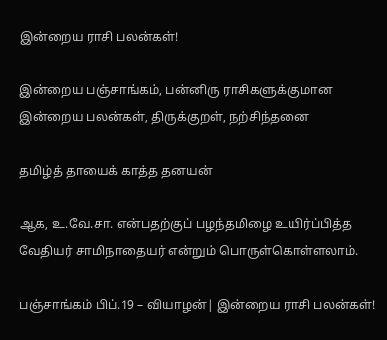இன்றைய ராசி பலன்கள்!

இன்றைய பஞ்சாங்கம், பன்னிரு ராசிகளுக்குமான இன்றைய பலன்கள், திருக்குறள், நற்சிந்தனை

தமிழ்த் தாயைக் காத்த தனயன்

ஆக, உ.வே.சா. என்பதற்குப் பழந்தமிழை உயிர்ப்பித்த வேதியர் சாமிநாதையர் என்றும் பொருள்கொள்ளலாம்.

பஞ்சாங்கம் பிப்.19 – வியாழன்| இன்றைய ராசி பலன்கள்!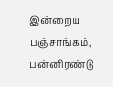இன்றைய பஞ்சாங்கம், பன்னிரண்டு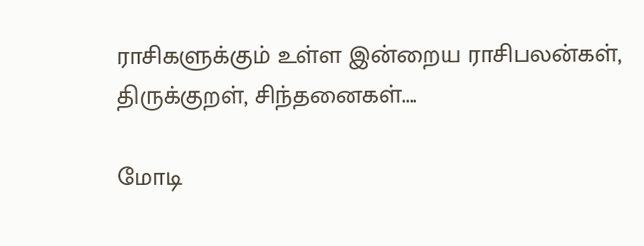ராசிகளுக்கும் உள்ள இன்றைய ராசிபலன்கள், திருக்குறள், சிந்தனைகள்....

மோடி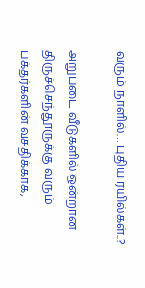வரும் நாளில்… புதிய ரயில்கள்..?

அறுபடை வீடுகளில் ஒன்றான திருச்செந்தூருக்கு வரும் பக்தர்களின் வசதிக்காக,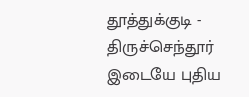தூத்துக்குடி - திருச்செந்தூர் இடையே புதிய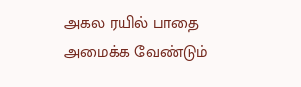அகல ரயில் பாதை அமைக்க வேண்டும்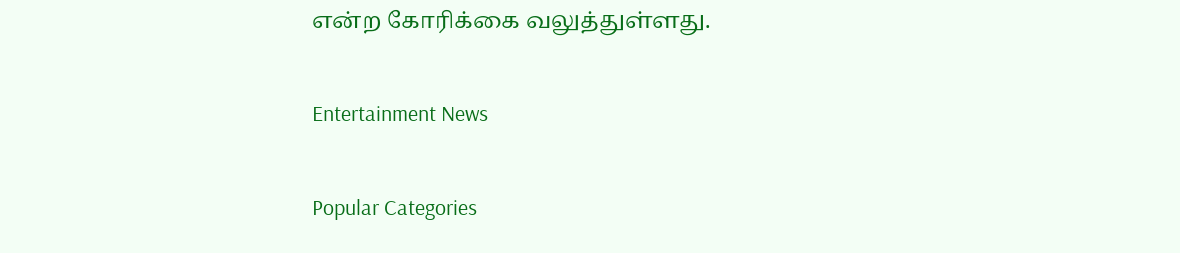என்ற கோரிக்கை வலுத்துள்ளது.

Entertainment News

Popular Categories